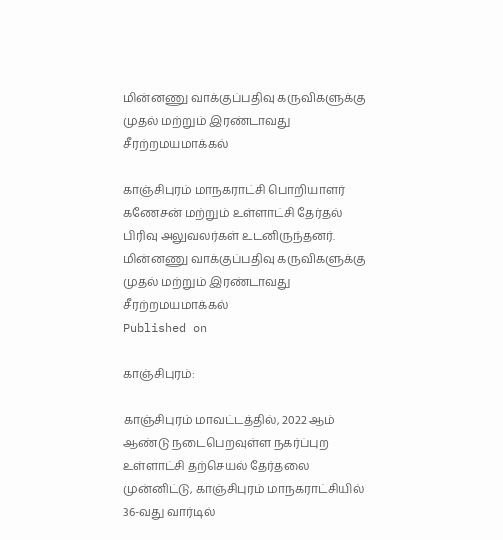மின்னணு வாக்குப்பதிவு கருவிகளுக்கு முதல் மற்றும் இரண்டாவது சீரற்றமயமாக்கல்

காஞ்சிபுரம் மாநகராட்சி பொறியாளர் கணேசன் மற்றும் உள்ளாட்சி தேர்தல் பிரிவு அலுவலர்கள் உடனிருந்தனர்.
மின்னணு வாக்குப்பதிவு கருவிகளுக்கு முதல் மற்றும் இரண்டாவது சீரற்றமயமாக்கல்
Published on

காஞ்சிபுரம்:

காஞ்சிபுரம் மாவட்டத்தில், 2022 ஆம் ஆண்டு நடைபெறவுள்ள நகர்ப்புற உள்ளாட்சி தற்செயல் தேர்தலை முன்னிட்டு, காஞ்சிபுரம் மாநகராட்சியில் 36-வது வார்டில்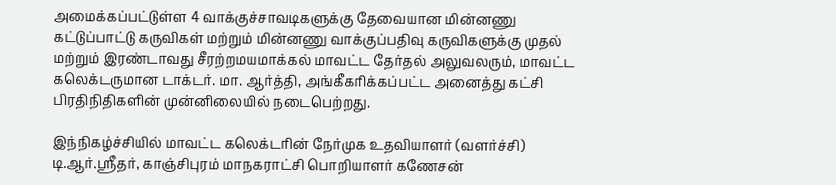அமைக்கப்பட்டுள்ள 4 வாக்குச்சாவடிகளுக்கு தேவையான மின்னணு கட்டுப்பாட்டு கருவிகள் மற்றும் மின்னணு வாக்குப்பதிவு கருவிகளுக்கு முதல் மற்றும் இரண்டாவது சீரற்றமயமாக்கல் மாவட்ட தேர்தல் அலுவலரும், மாவட்ட கலெக்டருமான டாக்டர். மா. ஆர்த்தி, அங்கீகரிக்கப்பட்ட அனைத்து கட்சி பிரதிநிதிகளின் முன்னிலையில் நடைபெற்றது.

இந்நிகழ்ச்சியில் மாவட்ட கலெக்டரின் நேர்முக உதவியாளர் (வளர்ச்சி) டி.ஆர்.ஸ்ரீதர், காஞ்சிபுரம் மாநகராட்சி பொறியாளர் கணேசன்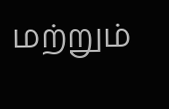மற்றும்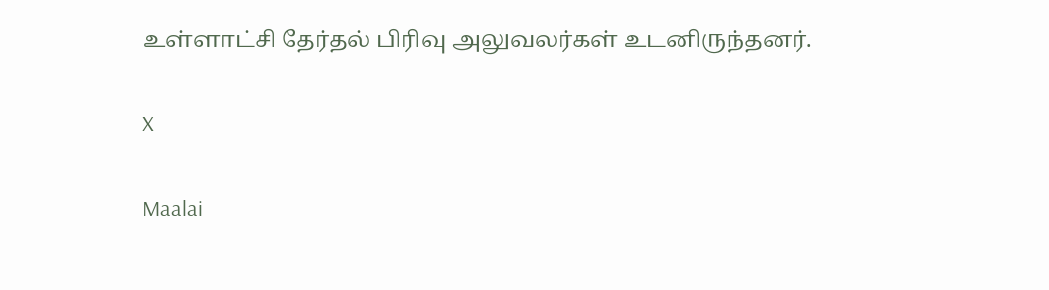உள்ளாட்சி தேர்தல் பிரிவு அலுவலர்கள் உடனிருந்தனர்.

X

Maalai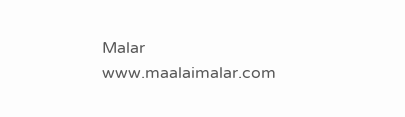Malar
www.maalaimalar.com